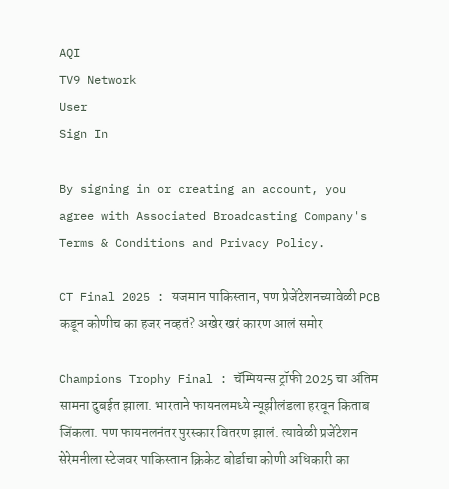AQI
TV9 Network
User
Sign In

By signing in or creating an account, you agree with Associated Broadcasting Company's Terms & Conditions and Privacy Policy.

CT Final 2025 : यजमान पाकिस्तान, पण प्रेजेंटेशनच्यावेळी PCB कडून कोणीच का हजर नव्हतं? अखेर खरं कारण आलं समोर

Champions Trophy Final : चॅम्पियन्स ट्रॉफी 2025 चा अंतिम सामना दुबईत झाला. भारताने फायनलमध्ये न्यूझीलंडला हरवून किताब जिंकला. पण फायनलनंतर पुरस्कार वितरण झालं. त्यावेळी प्रजेंटेशन सेरेमनीला स्टेजवर पाकिस्तान क्रिकेट बोर्डाचा कोणी अधिकारी का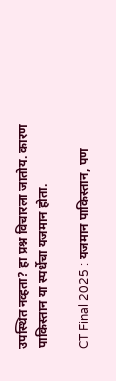उपस्थित नव्हता? हा प्रश्न विचारला जातोय. कारण पाकिस्तान या स्पर्धेचा यजमान होता.

CT Final 2025 : यजमान पाकिस्तान, पण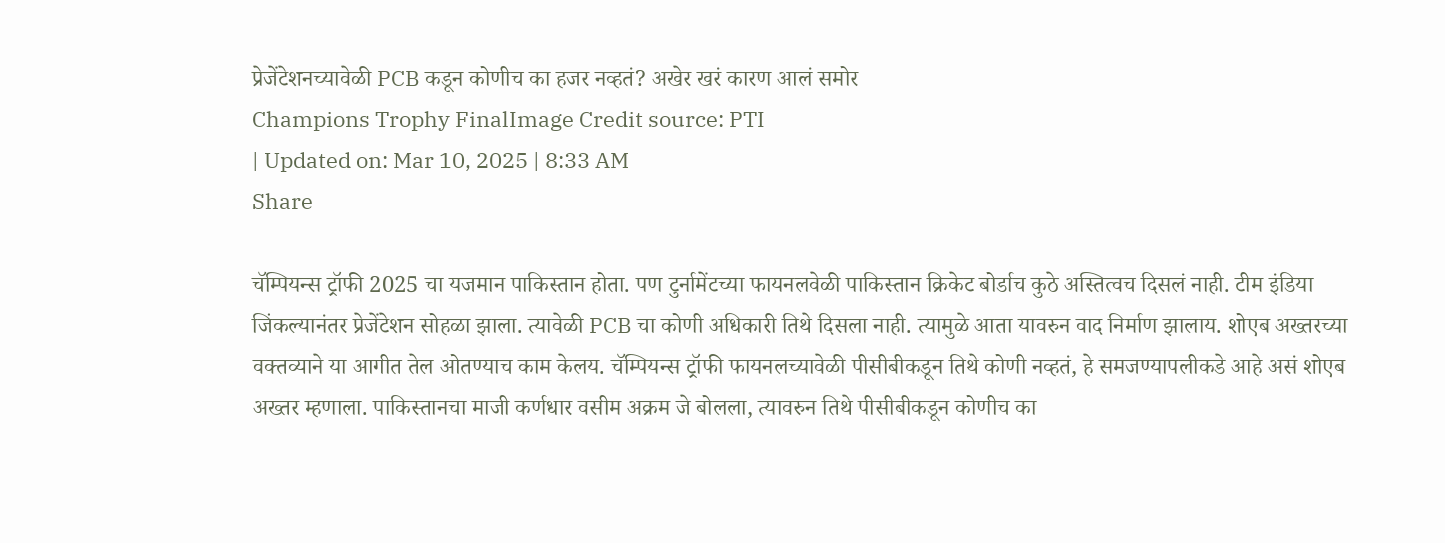प्रेजेंटेशनच्यावेळी PCB कडून कोणीच का हजर नव्हतं? अखेर खरं कारण आलं समोर
Champions Trophy FinalImage Credit source: PTI
| Updated on: Mar 10, 2025 | 8:33 AM
Share

चॅम्पियन्स ट्रॉफी 2025 चा यजमान पाकिस्तान होता. पण टुर्नामेंटच्या फायनलवेळी पाकिस्तान क्रिकेट बोर्डाच कुठे अस्तित्वच दिसलं नाही. टीम इंडिया जिंकल्यानंतर प्रेजेंटेशन सोहळा झाला. त्यावेळी PCB चा कोणी अधिकारी तिथे दिसला नाही. त्यामुळे आता यावरुन वाद निर्माण झालाय. शोएब अख्तरच्या वक्तव्याने या आगीत तेल ओतण्याच काम केलय. चॅम्पियन्स ट्रॉफी फायनलच्यावेळी पीसीबीकडून तिथे कोणी नव्हतं, हे समजण्यापलीकडे आहे असं शोएब अख्तर म्हणाला. पाकिस्तानचा माजी कर्णधार वसीम अक्रम जे बोलला, त्यावरुन तिथे पीसीबीकडून कोणीच का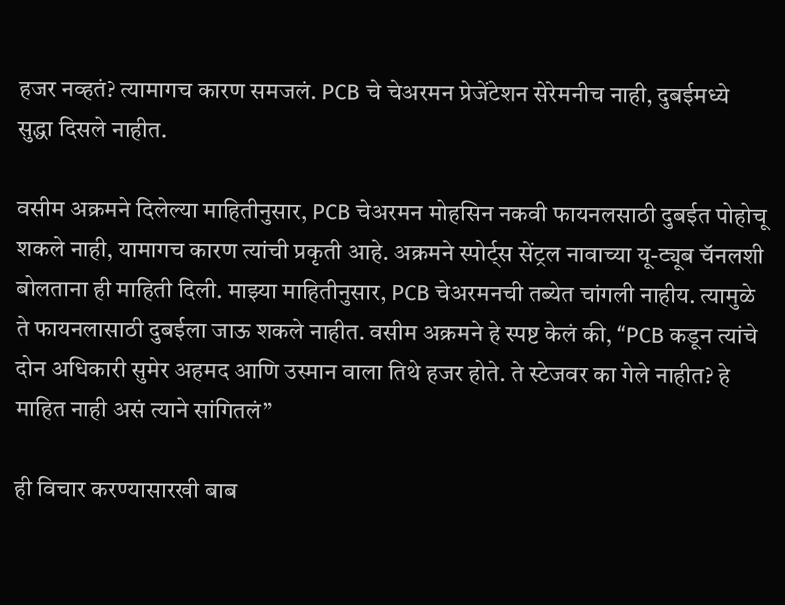हजर नव्हतं? त्यामागच कारण समजलं. PCB चे चेअरमन प्रेजेंटेशन सेरेमनीच नाही, दुबईमध्ये सुद्धा दिसले नाहीत.

वसीम अक्रमने दिलेल्या माहितीनुसार, PCB चेअरमन मोहसिन नकवी फायनलसाठी दुबईत पोहोचू शकले नाही, यामागच कारण त्यांची प्रकृती आहे. अक्रमने स्पोर्ट्स सेंट्रल नावाच्या यू-ट्यूब चॅनलशी बोलताना ही माहिती दिली. माझ्या माहितीनुसार, PCB चेअरमनची तब्येत चांगली नाहीय. त्यामुळे ते फायनलासाठी दुबईला जाऊ शकले नाहीत. वसीम अक्रमने हे स्पष्ट केलं की, “PCB कडून त्यांचे दोन अधिकारी सुमेर अहमद आणि उस्मान वाला तिथे हजर होते. ते स्टेजवर का गेले नाहीत? हे माहित नाही असं त्याने सांगितलं”

ही विचार करण्यासारखी बाब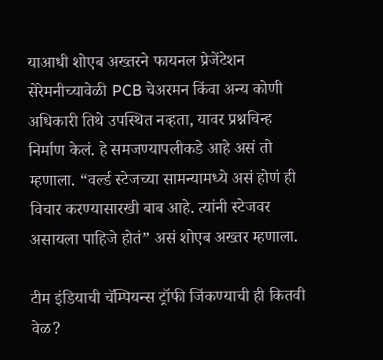याआधी शोएब अख्तरने फायनल प्रेजेंटेशन सेरेमनीच्यावेळी PCB चेअरमन किंवा अन्य कोणी अधिकारी तिथे उपस्थित नव्हता, यावर प्रश्नचिन्ह निर्माण केलं. हे समजण्यापलीकडे आहे असं तो म्हणाला. “वर्ल्ड स्टेजच्या सामन्यामध्ये असं होणं ही विचार करण्यासारखी बाब आहे. त्यांनी स्टेजवर असायला पाहिजे होतं” असं शोएब अख्तर म्हणाला.

टीम इंडियाची चॅम्पियन्स ट्रॉफी जिंकण्याची ही कितवी वेळ?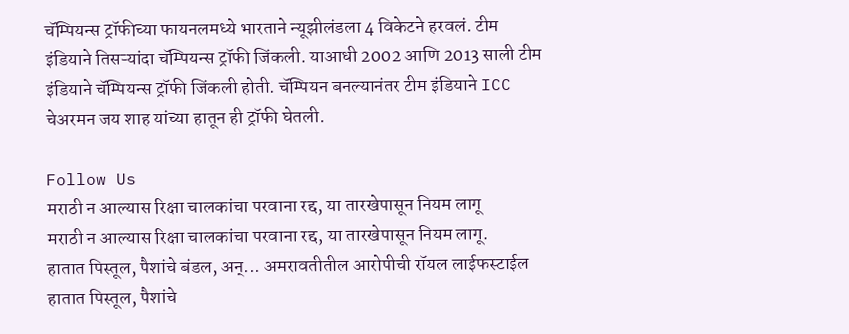चॅम्पियन्स ट्रॉफीच्या फायनलमध्ये भारताने न्यूझीलंडला 4 विकेटने हरवलं. टीम इंडियाने तिसऱ्यांदा चॅम्पियन्स ट्रॉफी जिंकली. याआधी 2002 आणि 2013 साली टीम इंडियाने चॅम्पियन्स ट्रॉफी जिंकली होती. चॅम्पियन बनल्यानंतर टीम इंडियाने ICC चेअरमन जय शाह यांच्या हातून ही ट्रॉफी घेतली.

Follow Us
मराठी न आल्यास रिक्षा चालकांचा परवाना रद्द, या तारखेपासून नियम लागू
मराठी न आल्यास रिक्षा चालकांचा परवाना रद्द, या तारखेपासून नियम लागू.
हातात पिस्तूल, पैशांचे बंडल, अन्... अमरावतीतील आरोपीची रॉयल लाईफस्टाईल
हातात पिस्तूल, पैशांचे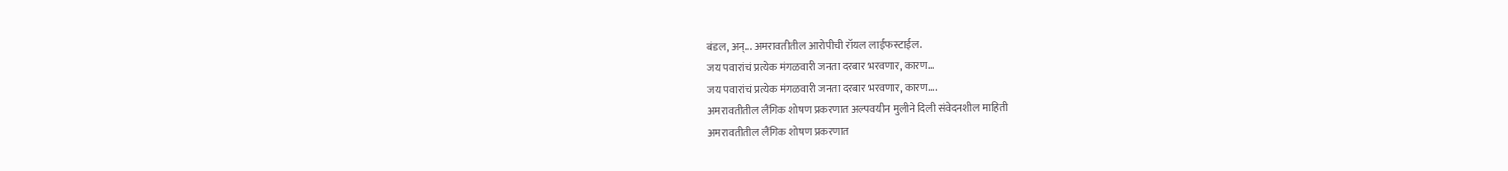बंडल, अन्... अमरावतीतील आरोपीची रॉयल लाईफस्टाईल.
जय पवारांचं प्रत्येक मंगळवारी जनता दरबार भरवणार, कारण...
जय पवारांचं प्रत्येक मंगळवारी जनता दरबार भरवणार, कारण....
अमरावतीतील लैंगिक शोषण प्रकरणात अल्पवयीन मुलीने दिली संवेदनशील माहिती
अमरावतीतील लैंगिक शोषण प्रकरणात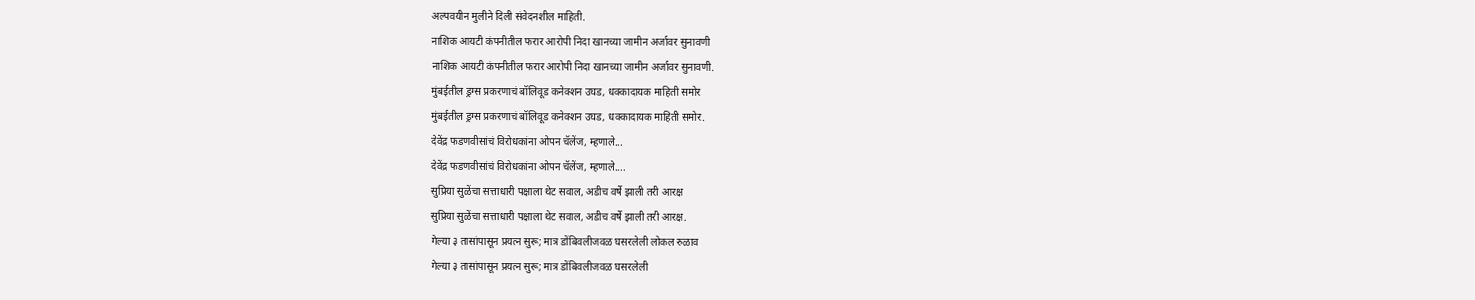अल्पवयीन मुलीने दिली संवेदनशील माहिती.
नाशिक आयटी कंपनीतील फरार आरोपी निदा खानच्या जामीन अर्जावर सुनावणी
नाशिक आयटी कंपनीतील फरार आरोपी निदा खानच्या जामीन अर्जावर सुनावणी.
मुंबईतील ड्रग्स प्रकरणाचं बॉलिवूड कनेक्शन उघड, धक्कादायक माहिती समोर
मुंबईतील ड्रग्स प्रकरणाचं बॉलिवूड कनेक्शन उघड, धक्कादायक माहिती समोर.
देवेंद्र फडणवीसांचं विरोधकांना ओपन चॅलेंज, म्हणाले...
देवेंद्र फडणवीसांचं विरोधकांना ओपन चॅलेंज, म्हणाले....
सुप्रिया सुळेंचा सत्ताधारी पक्षाला थेट सवाल, अडीच वर्षे झाली तरी आरक्ष
सुप्रिया सुळेंचा सत्ताधारी पक्षाला थेट सवाल, अडीच वर्षे झाली तरी आरक्ष.
गेल्या ३ तासांपासून प्रयत्न सुरू; मात्र डोंबिवलीजवळ घसरलेली लोकल रुळाव
गेल्या ३ तासांपासून प्रयत्न सुरू; मात्र डोंबिवलीजवळ घसरलेली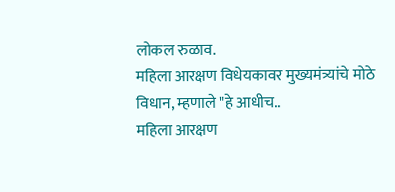लोकल रुळाव.
महिला आरक्षण विधेयकावर मुख्यमंत्र्यांचे मोठे विधान, म्हणाले "हे आधीच..
महिला आरक्षण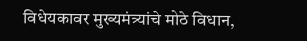विधेयकावर मुख्यमंत्र्यांचे मोठे विधान,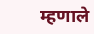म्हणाले